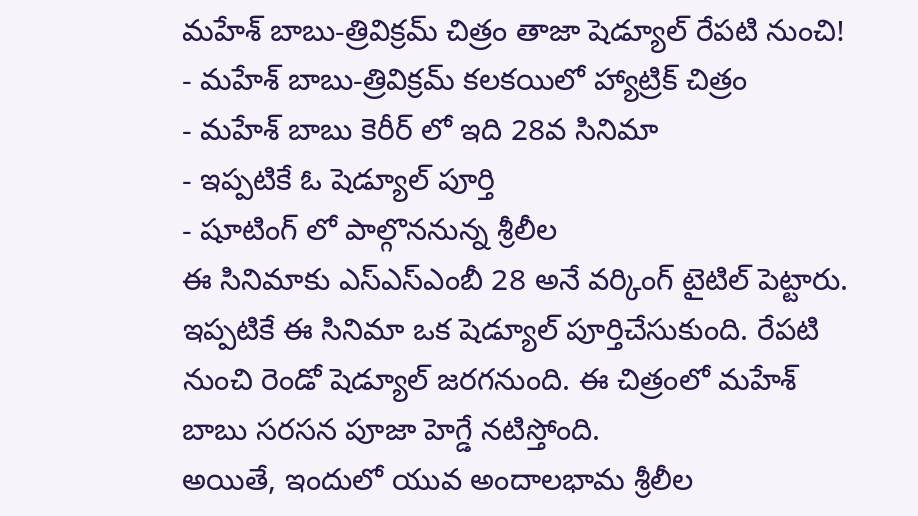మహేశ్ బాబు-త్రివిక్రమ్ చిత్రం తాజా షెడ్యూల్ రేపటి నుంచి!
- మహేశ్ బాబు-త్రివిక్రమ్ కలకయిలో హ్యాట్రిక్ చిత్రం
- మహేశ్ బాబు కెరీర్ లో ఇది 28వ సినిమా
- ఇప్పటికే ఓ షెడ్యూల్ పూర్తి
- షూటింగ్ లో పాల్గొననున్న శ్రీలీల
ఈ సినిమాకు ఎస్ఎస్ఎంబీ 28 అనే వర్కింగ్ టైటిల్ పెట్టారు. ఇప్పటికే ఈ సినిమా ఒక షెడ్యూల్ పూర్తిచేసుకుంది. రేపటి నుంచి రెండో షెడ్యూల్ జరగనుంది. ఈ చిత్రంలో మహేశ్ బాబు సరసన పూజా హెగ్డే నటిస్తోంది.
అయితే, ఇందులో యువ అందాలభామ శ్రీలీల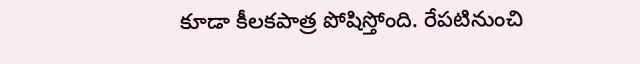కూడా కీలకపాత్ర పోషిస్తోంది. రేపటినుంచి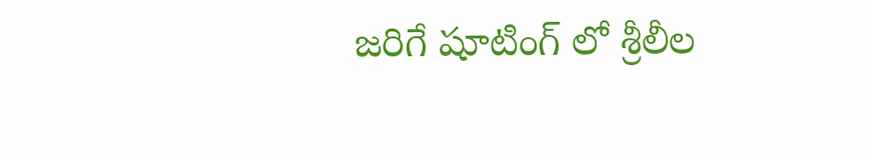జరిగే షూటింగ్ లో శ్రీలీల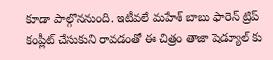కూడా పాల్గొననుంది. ఇటీవలే మహేశ్ బాబు ఫారెన్ ట్రిప్ కంప్లీట్ చేసుకుని రావడంతో ఈ చిత్రం తాజా షెడ్యూల్ కు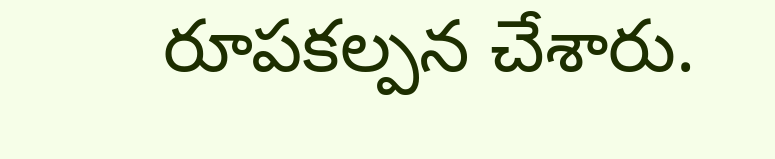రూపకల్పన చేశారు.